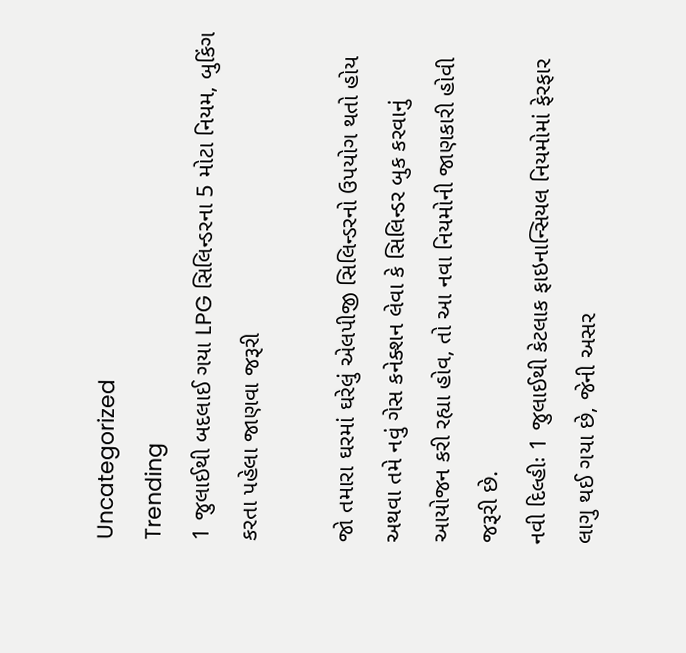Uncategorized
Trending
1 જુલાઈથી બદલાઈ ગયા LPG સિલિન્ડરના 5 મોટા નિયમ, બુકિંગ કરતા પહેલા જાણવા જરૂરી

જો તમારા ઘરમાં ઘરેલું એલપીજી સિલિન્ડરનો ઉપયોગ થતો હોય અથવા તમે નવું ગેસ કનેક્શન લેવા કે સિલિન્ડર બુક કરવાનું આયોજન કરી રહ્યા હોવ, તો આ નવા નિયમોની જાણકારી હોવી જરૂરી છે.
નવી દિલ્હીઃ 1 જુલાઈથી કેટલાક ફાઇનાન્સિયલ નિયમોમાં ફેરફાર લાગુ થઈ ગયા છે, જેની અસર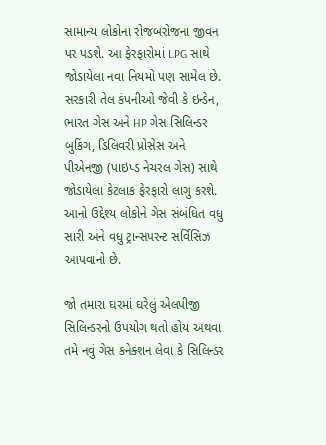સામાન્ય લોકોના રોજબરોજના જીવન પર પડશે. આ ફેરફારોમાં LPG સાથે જોડાયેલા નવા નિયમો પણ સામેલ છે. સરકારી તેલ કંપનીઓ જેવી કે ઇન્ડેન, ભારત ગેસ અને HP ગેસ સિલિન્ડર બુકિંગ, ડિલિવરી પ્રોસેસ અને પીએનજી (પાઇપ્ડ નેચરલ ગેસ) સાથે જોડાયેલા કેટલાક ફેરફારો લાગુ કરશે. આનો ઉદ્દેશ્ય લોકોને ગેસ સંબંધિત વધુ સારી અને વધુ ટ્રાન્સપરન્ટ સર્વિસિઝ આપવાનો છે.

જો તમારા ઘરમાં ઘરેલું એલપીજી સિલિન્ડરનો ઉપયોગ થતો હોય અથવા તમે નવું ગેસ કનેક્શન લેવા કે સિલિન્ડર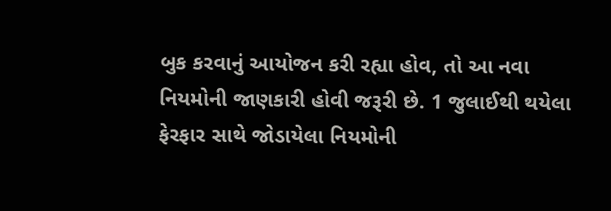બુક કરવાનું આયોજન કરી રહ્યા હોવ, તો આ નવા નિયમોની જાણકારી હોવી જરૂરી છે. 1 જુલાઈથી થયેલા ફેરફાર સાથે જોડાયેલા નિયમોની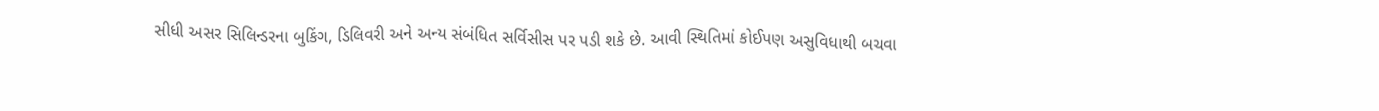સીધી અસર સિલિન્ડરના બુકિંગ, ડિલિવરી અને અન્ય સંબંધિત સર્વિસીસ પર પડી શકે છે. આવી સ્થિતિમાં કોઈપણ અસુવિધાથી બચવા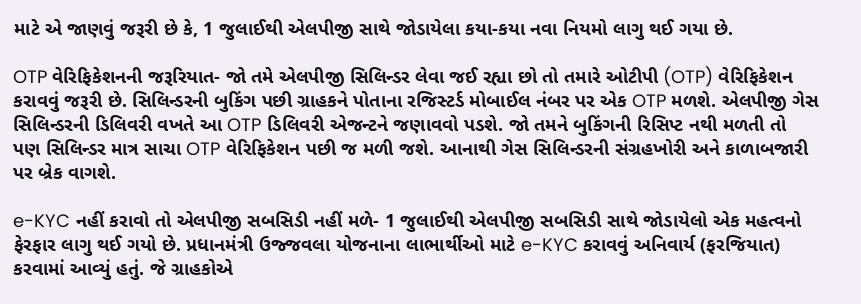માટે એ જાણવું જરૂરી છે કે, 1 જુલાઈથી એલપીજી સાથે જોડાયેલા કયા-કયા નવા નિયમો લાગુ થઈ ગયા છે.

OTP વેરિફિકેશનની જરૂરિયાત- જો તમે એલપીજી સિલિન્ડર લેવા જઈ રહ્યા છો તો તમારે ઓટીપી (OTP) વેરિફિકેશન કરાવવું જરૂરી છે. સિલિન્ડરની બુકિંગ પછી ગ્રાહકને પોતાના રજિસ્ટર્ડ મોબાઈલ નંબર પર એક OTP મળશે. એલપીજી ગેસ સિલિન્ડરની ડિલિવરી વખતે આ OTP ડિલિવરી એજન્ટને જણાવવો પડશે. જો તમને બુકિંગની રિસિપ્ટ નથી મળતી તો પણ સિલિન્ડર માત્ર સાચા OTP વેરિફિકેશન પછી જ મળી જશે. આનાથી ગેસ સિલિન્ડરની સંગ્રહખોરી અને કાળાબજારી પર બ્રેક વાગશે.

e-KYC નહીં કરાવો તો એલપીજી સબસિડી નહીં મળે- 1 જુલાઈથી એલપીજી સબસિડી સાથે જોડાયેલો એક મહત્વનો ફેરફાર લાગુ થઈ ગયો છે. પ્રધાનમંત્રી ઉજ્જવલા યોજનાના લાભાર્થીઓ માટે e-KYC કરાવવું અનિવાર્ય (ફરજિયાત) કરવામાં આવ્યું હતું. જે ગ્રાહકોએ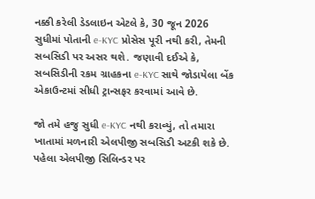નક્કી કરેલી ડેડલાઇન એટલે કે, 30 જૂન 2026 સુધીમાં પોતાની e-KYC પ્રોસેસ પૂરી નથી કરી, તેમની સબસિડી પર અસર થશે. જણાવી દઈએ કે, સબસિડીની રકમ ગ્રાહકના e-KYC સાથે જોડાયેલા બેંક એકાઉન્ટમાં સીધી ટ્રાન્સફર કરવામાં આવે છે.

જો તમે હજુ સુધી e-KYC નથી કરાવ્યું, તો તમારા ખાતામાં મળનારી એલપીજી સબસિડી અટકી શકે છે. પહેલા એલપીજી સિલિન્ડર પર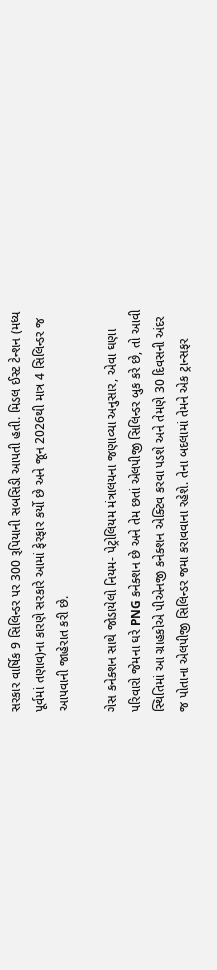સરકાર વાર્ષિક 9 સિલિન્ડર પર 300 રૂપિયાની સબસિડી આપતી હતી. મિડલ ઈસ્ટ ટેન્શન (મધ્ય પૂર્વમાં તણાવ)ના કારણે સરકારે આમાં ફેરફાર કર્યો છે અને જૂન 2026થી માત્ર 4 સિલિન્ડર જ આપવાની જાહેરાત કરી છે.

ગેસ કનેક્શન સાથે જોડાયેલો નિયમ- પેટ્રોલિયમ મંત્રાલયના જણાવ્યા અનુસાર, એવા ઘણા પરિવારો જેમના ઘરે PNG કનેક્શન છે અને તેમ છતાં એલપીજી સિલિન્ડર બુક કરે છે, તો આવી સ્થિતિમાં આ ગ્રાહકોએ પીએનજી કનેક્શન એક્ટિવ કરવા પડશે અને તેમણે 30 દિવસની અંદર જ પોતાના એલપીજી સિલિન્ડર જમા કરાવવાના રહેશે. તેના બદલામાં તેમને એક ટ્રાન્સફર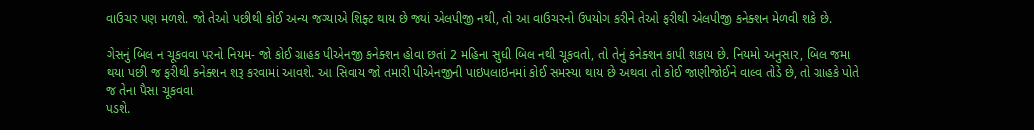વાઉચર પણ મળશે. જો તેઓ પછીથી કોઈ અન્ય જગ્યાએ શિફ્ટ થાય છે જ્યાં એલપીજી નથી, તો આ વાઉચરનો ઉપયોગ કરીને તેઓ ફરીથી એલપીજી કનેક્શન મેળવી શકે છે.

ગેસનું બિલ ન ચૂકવવા પરનો નિયમ- જો કોઈ ગ્રાહક પીએનજી કનેક્શન હોવા છતાં 2 મહિના સુધી બિલ નથી ચૂકવતો, તો તેનું કનેક્શન કાપી શકાય છે. નિયમો અનુસાર, બિલ જમા થયા પછી જ ફરીથી કનેક્શન શરૂ કરવામાં આવશે. આ સિવાય જો તમારી પીએનજીની પાઇપલાઇનમાં કોઈ સમસ્યા થાય છે અથવા તો કોઈ જાણીજોઈને વાલ્વ તોડે છે, તો ગ્રાહકે પોતે જ તેના પૈસા ચૂકવવા
પડશે.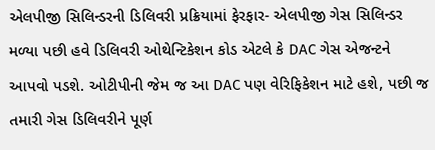એલપીજી સિલિન્ડરની ડિલિવરી પ્રક્રિયામાં ફેરફાર- એલપીજી ગેસ સિલિન્ડર મળ્યા પછી હવે ડિલિવરી ઓથેન્ટિકેશન કોડ એટલે કે DAC ગેસ એજન્ટને આપવો પડશે. ઓટીપીની જેમ જ આ DAC પણ વેરિફિકેશન માટે હશે, પછી જ તમારી ગેસ ડિલિવરીને પૂર્ણ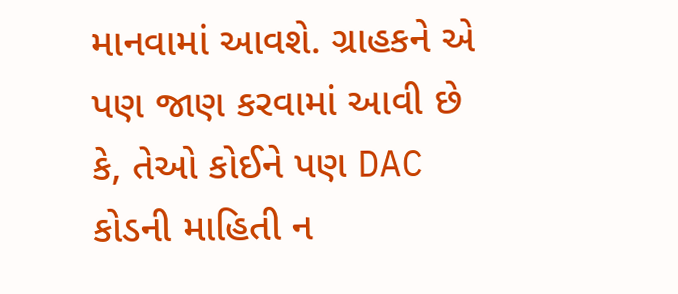માનવામાં આવશે. ગ્રાહકને એ પણ જાણ કરવામાં આવી છે કે, તેઓ કોઈને પણ DAC કોડની માહિતી ન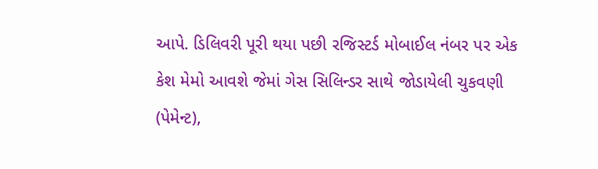આપે. ડિલિવરી પૂરી થયા પછી રજિસ્ટર્ડ મોબાઈલ નંબર પર એક કેશ મેમો આવશે જેમાં ગેસ સિલિન્ડર સાથે જોડાયેલી ચુકવણી (પેમેન્ટ),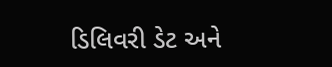ડિલિવરી ડેટ અને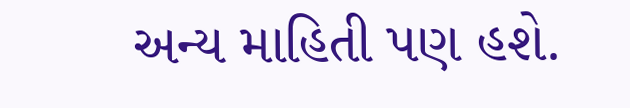અન્ય માહિતી પણ હશે.